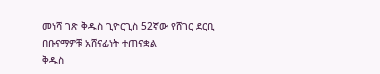መነሻ ገጽ ቅዱስ ጊዮርጊስ 52ኛው የሸገር ደርቢ በቡናማዎቹ አሸናፊነት ተጠናቋል
ቅዱስ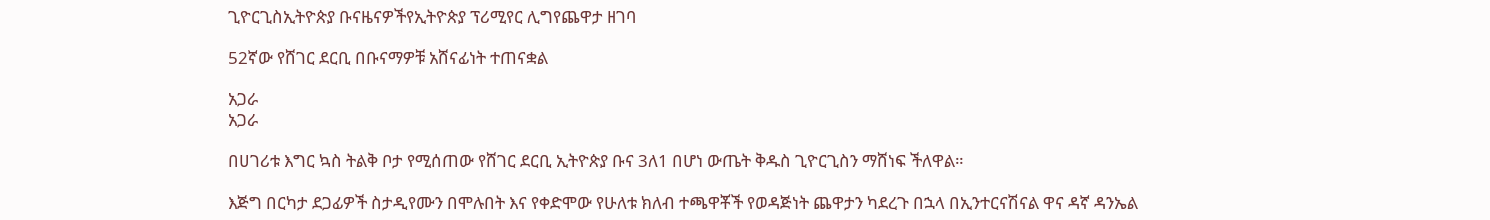ጊዮርጊስኢትዮጵያ ቡናዜናዎችየኢትዮጵያ ፕሪሚየር ሊግየጨዋታ ዘገባ

52ኛው የሸገር ደርቢ በቡናማዎቹ አሸናፊነት ተጠናቋል

አጋራ
አጋራ

በሀገሪቱ እግር ኳስ ትልቅ ቦታ የሚሰጠው የሸገር ደርቢ ኢትዮጵያ ቡና 3ለ1 በሆነ ውጤት ቅዱስ ጊዮርጊስን ማሸነፍ ችለዋል።

እጅግ በርካታ ደጋፊዎች ስታዲየሙን በሞሉበት እና የቀድሞው የሁለቱ ክለብ ተጫዋቾች የወዳጅነት ጨዋታን ካደረጉ በኋላ በኢንተርናሽናል ዋና ዳኛ ዳንኤል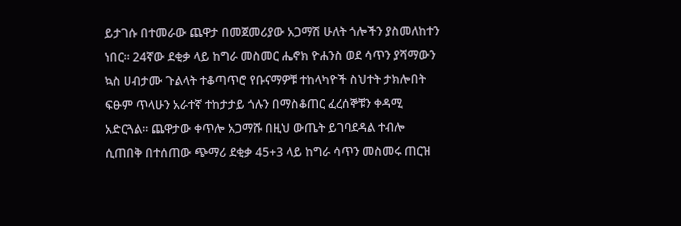ይታገሱ በተመራው ጨዋታ በመጀመሪያው አጋማሽ ሁለት ጎሎችን ያስመለከተን ነበር። 24ኛው ደቂቃ ላይ ከግራ መስመር ሔኖክ ዮሐንስ ወደ ሳጥን ያሻማውን ኳስ ሀብታሙ ጉልላት ተቆጣጥሮ የቡናማዎቹ ተከላካዮች ስህተት ታክሎበት ፍፁም ጥላሁን አራተኛ ተከታታይ ጎሉን በማስቆጠር ፈረሰኞቹን ቀዳሚ አድርጓል። ጨዋታው ቀጥሎ አጋማሹ በዚህ ውጤት ይገባደዳል ተብሎ ሲጠበቅ በተሰጠው ጭማሪ ደቂቃ 45+3 ላይ ከግራ ሳጥን መስመሩ ጠርዝ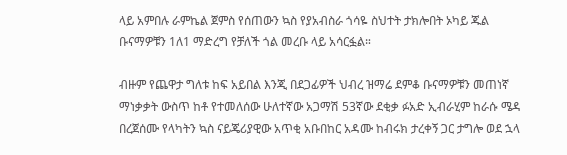ላይ አምበሉ ራምኬል ጀምስ የሰጠውን ኳስ የያአብስራ ጎሳዬ ስህተት ታክሎበት ኦካይ ጁል ቡናማዎቹን 1ለ1 ማድረግ የቻለች ጎል መረቡ ላይ አሳርፏል።

ብዙም የጨዋታ ግለቱ ከፍ አይበል እንጂ በደጋፊዎች ህብረ ዝማሬ ደምቆ ቡናማዎቹን መጠነኛ ማነቃቃት ውስጥ ከቶ የተመለሰው ሁለተኛው አጋማሽ 53ኛው ደቂቃ ፉአድ ኢብራሂም ከራሱ ሜዳ በረጀሰሙ የላካትን ኳስ ናይጄሪያዊው አጥቂ አቡበከር አዳሙ ከብሩክ ታረቀኝ ጋር ታግሎ ወደ ኋላ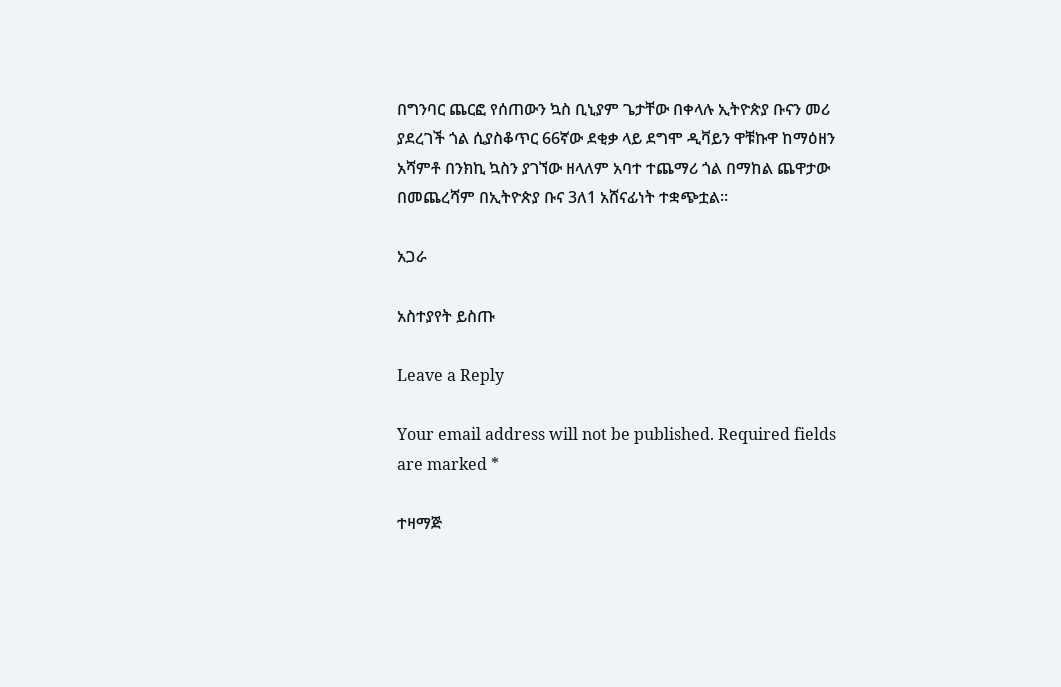በግንባር ጨርፎ የሰጠውን ኳስ ቢኒያም ጌታቸው በቀላሉ ኢትዮጵያ ቡናን መሪ ያደረገች ጎል ሲያስቆጥር 66ኛው ደቂቃ ላይ ደግሞ ዲቫይን ዋቹኩዋ ከማዕዘን አሻምቶ በንክኪ ኳስን ያገኘው ዘላለም አባተ ተጨማሪ ጎል በማከል ጨዋታው በመጨረሻም በኢትዮጵያ ቡና 3ለ1 አሸናፊነት ተቋጭቷል።

አጋራ

አስተያየት ይስጡ

Leave a Reply

Your email address will not be published. Required fields are marked *

ተዛማጅ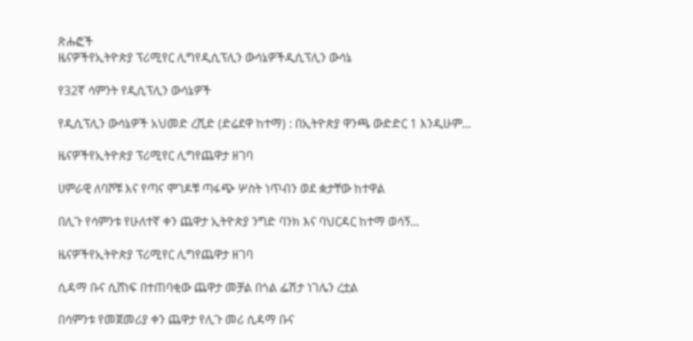ጽሑፎች
ዜናዎችየኢትዮጵያ ፕሪሚየር ሊግየዲሲፕሊን ውሳኔዎችዲሲፕሊን ውሳኔ

የ32ኛ ሳምንት የዲሲፕሊን ውሳኔዎች

የዲሲፕሊን ውሳኔዎች አህመድ ረሺድ (ድሬደዋ ከተማ) : በኢትዮጵያ ዋንጫ ውድድር 1 እንዲሁም...

ዜናዎችየኢትዮጵያ ፕሪሚየር ሊግየጨዋታ ዘገባ

ሀምራዊ ለባሾቹ እና የጣና ሞገዶቹ ጣፋጭ ሦስት ነጥብን ወደ ቋታቸው ከተዋል

በሊጉ የሳምንቱ የሁለተኛ ቀን ጨዋታ ኢትዮጵያ ንግድ ባንክ እና ባህርዳር ከተማ ወሳኝ...

ዜናዎችየኢትዮጵያ ፕሪሚየር ሊግየጨዋታ ዘገባ

ሲዳማ ቡና ሲሸነፍ በተጠባቂው ጨዋታ መቻል በጎል ፌሽታ ነገሌን ረቷል

በሳምንቱ የመጀመሪያ ቀን ጨዋታ የሊጉ መሪ ሲዳማ ቡና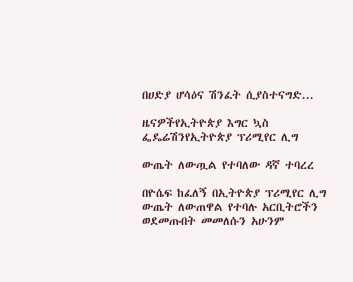በሀድያ ሆሳዕና ሽንፈት ሲያስተናግድ...

ዜናዎችየኢትዮጵያ እግር ኳስ ፌዴሬሽንየኢትዮጵያ ፕሪሚየር ሊግ

ውጤት ለውጧል የተባለው ዳኛ ተባረረ

በዮሴፍ ከፈለኝ በኢትዮጵያ ፕሪሚየር ሊግ ውጤት ለውጠዋል የተባሉ አርቢትሮችን ወደመጡበት መመለሱን አሁንም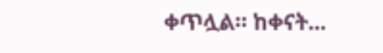ቀጥሏል። ከቀናት...